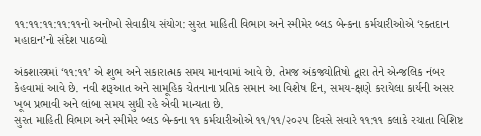૧૧:૧૧:૧૧:૧૧:૧૧નો અનોખો સેવાકીય સંયોગ: સુરત માહિતી વિભાગ અને સ્મીમેર બ્લડ બેન્કના કર્મચારીઓએ ‘રક્તદાન મહાદાન’નો સંદેશ પાઠવ્યો

અંકશાસ્ત્રમાં ‘૧૧:૧૧’ એ શુભ અને સકારાત્મક સમય માનવામાં આવે છે. તેમજ અંકજ્યોતિષો દ્વારા તેને એન્જલિક નંબર કેહવામાં આવે છે. નવી શરૂઆત અને સામૂહિક ચેતનાના પ્રતિક સમાન આ વિશેષ દિન, સમય-ક્ષણે કરાયેલા કાર્યની અસર ખૂબ પ્રભાવી અને લાંબા સમય સુધી રહે એવી માન્યતા છે.
સુરત માહિતી વિભાગ અને સ્મીમેર બ્લડ બેન્કના ૧૧ કર્મચારીઓએ ૧૧/૧૧/૨૦૨૫ દિવસે સવારે ૧૧:૧૧ કલાકે રચાતા વિશિષ્ટ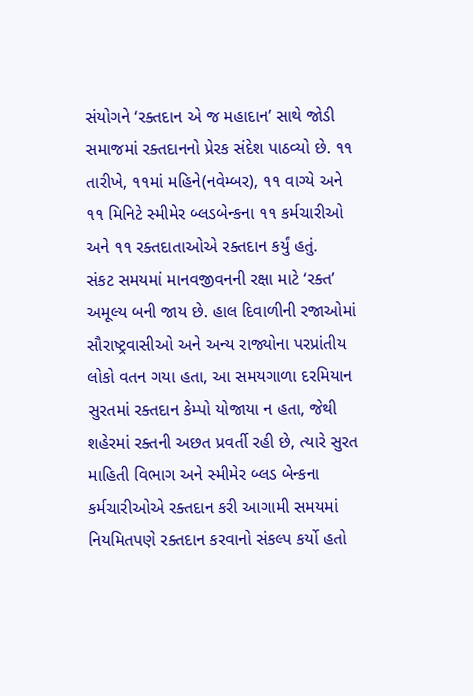સંયોગને ‘રક્તદાન એ જ મહાદાન’ સાથે જોડી સમાજમાં રક્તદાનનો પ્રેરક સંદેશ પાઠવ્યો છે. ૧૧ તારીખે, ૧૧માં મહિને(નવેમ્બર), ૧૧ વાગ્યે અને ૧૧ મિનિટે સ્મીમેર બ્લડબેન્કના ૧૧ કર્મચારીઓ અને ૧૧ રક્તદાતાઓએ રક્તદાન કર્યું હતું.
સંકટ સમયમાં માનવજીવનની રક્ષા માટે ‘રક્ત’ અમૂલ્ય બની જાય છે. હાલ દિવાળીની રજાઓમાં સૌરાષ્ટ્રવાસીઓ અને અન્ય રાજ્યોના પરપ્રાંતીય લોકો વતન ગયા હતા, આ સમયગાળા દરમિયાન સુરતમાં રક્તદાન કેમ્પો યોજાયા ન હતા, જેથી શહેરમાં રક્તની અછત પ્રવર્તી રહી છે, ત્યારે સુરત માહિતી વિભાગ અને સ્મીમેર બ્લડ બેન્કના કર્મચારીઓએ રક્તદાન કરી આગામી સમયમાં નિયમિતપણે રક્તદાન કરવાનો સંકલ્પ કર્યો હતો